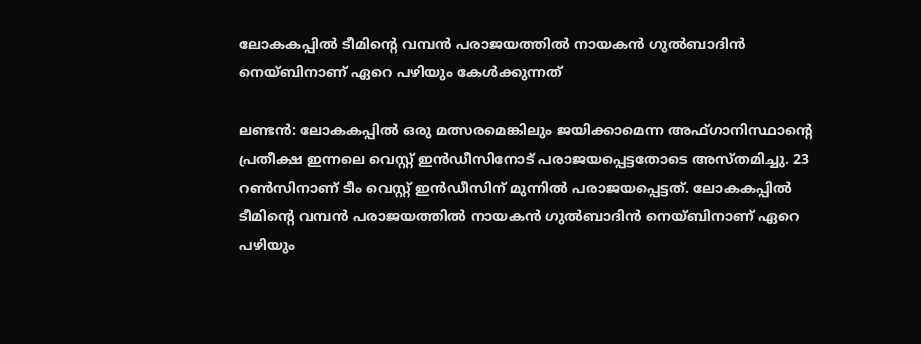ലോകകപ്പില്‍ ടീമിന്‍റെ വമ്പന്‍ പരാജയത്തില്‍ നായകന്‍ ഗുല്‍ബാദിന്‍ നെയ്ബിനാണ് ഏറെ പഴിയും കേള്‍ക്കുന്നത്

ലണ്ടന്‍: ലോകകപ്പില്‍ ഒരു മത്സരമെങ്കിലും ജയിക്കാമെന്ന അഫ്ഗാനിസ്ഥാന്റെ പ്രതീക്ഷ ഇന്നലെ വെസ്റ്റ് ഇന്‍ഡീസിനോട് പരാജയപ്പെട്ടതോടെ അസ്തമിച്ചു. 23 റണ്‍സിനാണ് ടീം വെസ്റ്റ് ഇന്‍ഡീസിന് മുന്നില്‍ പരാജയപ്പെട്ടത്. ലോകകപ്പില്‍ ടീമിന്‍റെ വമ്പന്‍ പരാജയത്തില്‍ നായകന്‍ ഗുല്‍ബാദിന്‍ നെയ്ബിനാണ് ഏറെ പഴിയും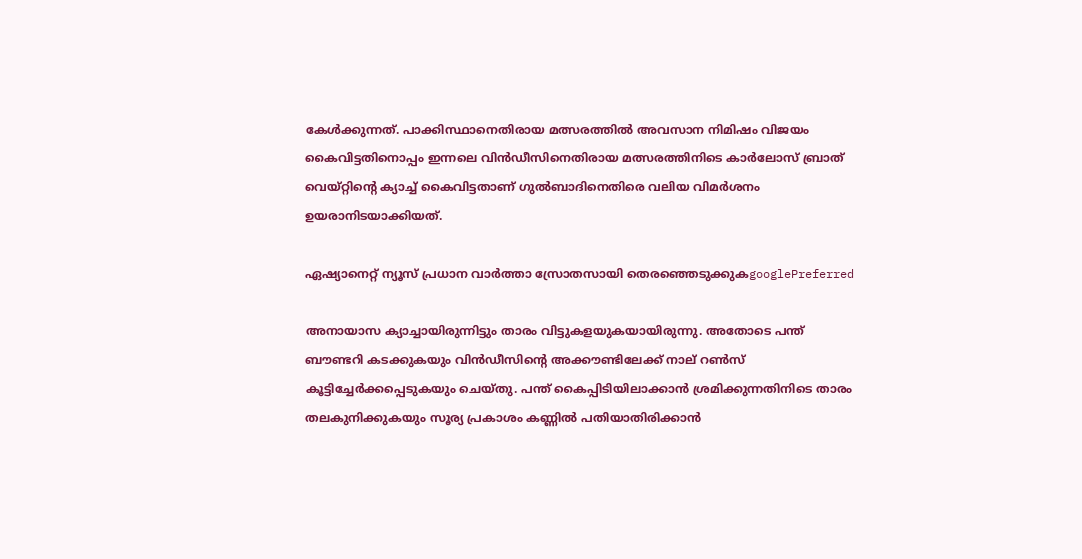കേള്‍ക്കുന്നത്. പാക്കിസ്ഥാനെതിരായ മത്സരത്തില്‍ അവസാന നിമിഷം വിജയം കൈവിട്ടതിനൊപ്പം ഇന്നലെ വിന്‍ഡീസിനെതിരായ മത്സരത്തിനിടെ കാര്‍ലോസ് ബ്രാത് വെയ്റ്റിന്‍റെ ക്യാച്ച് കൈവിട്ടതാണ് ഗുല്‍ബാദിനെതിരെ വലിയ വിമര്‍ശനം ഉയരാനിടയാക്കിയത്.

ഏഷ്യാനെറ്റ് ന്യൂസ് പ്രധാന വാർത്താ സ്രോതസായി തെരഞ്ഞെടുക്കുകgooglePreferred

അനായാസ ക്യാച്ചായിരുന്നിട്ടും താരം വിട്ടുകളയുകയായിരുന്നു. അതോടെ പന്ത് ബൗണ്ടറി കടക്കുകയും വിന്‍ഡീസിന്‍റെ അക്കൗണ്ടിലേക്ക് നാല് റണ്‍സ് കൂട്ടിച്ചേര്‍ക്കപ്പെടുകയും ചെയ്തു. പന്ത് കൈപ്പിടിയിലാക്കാന്‍ ശ്രമിക്കുന്നതിനിടെ താരം തലകുനിക്കുകയും സൂര്യ പ്രകാശം കണ്ണില്‍ പതിയാതിരിക്കാന്‍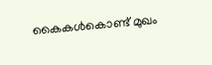കൈകള്‍കൊണ്ട് മുഖം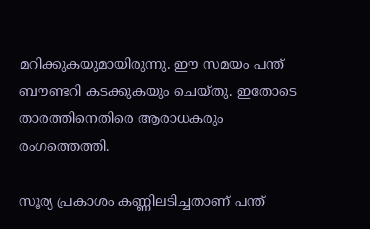മറിക്കുകയുമായിരുന്നു. ഈ സമയം പന്ത് ബൗണ്ടറി കടക്കുകയും ചെയ്തു. ഇതോടെ താരത്തിനെതിരെ ആരാധകരും രംഗത്തെത്തി.

സൂര്യ പ്രകാശം കണ്ണിലടിച്ചതാണ് പന്ത്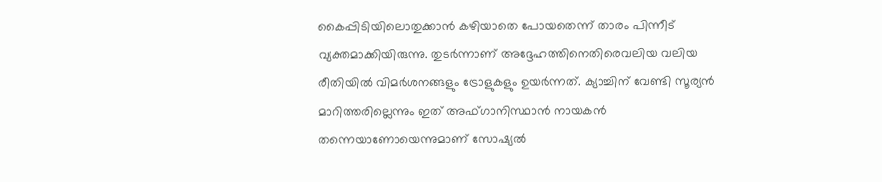കൈപ്പിടിയിലൊതുക്കാന്‍ കഴിയാതെ പോയതെന്ന് താരം പിന്നീട് വ്യക്തമാക്കിയിരുന്നു. തുടര്‍ന്നാണ് അദ്ദേഹത്തിനെതിരെവലിയ വലിയ രീതിയില്‍ വിമര്‍ശനങ്ങളും ട്രോളുകളും ഉയര്‍ന്നത്. ക്യാച്ചിന് വേണ്ടി സൂര്യന്‍ മാറിത്തരില്ലെന്നും ഇത് അഫ്ഗാനിസ്ഥാന്‍ നായകന്‍ തന്നെയാണോയെന്നുമാണ് സോഷ്യല്‍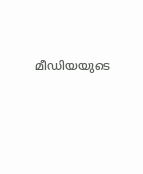മീഡിയയുടെ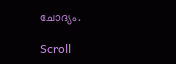ചോദ്യം.

Scroll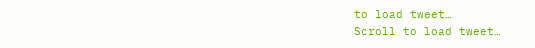to load tweet…
Scroll to load tweet…